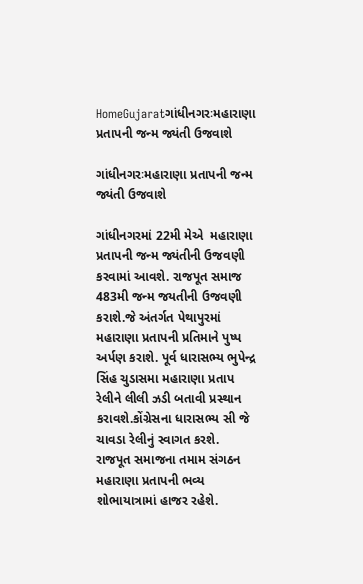HomeGujaratગાંધીનગરઃમહારાણા પ્રતાપની જન્મ જ્યંતી ઉજવાશે

ગાંધીનગરઃમહારાણા પ્રતાપની જન્મ જ્યંતી ઉજવાશે

ગાંધીનગરમાં 22મી મેએ  મહારાણા પ્રતાપની જન્મ જ્યંતીની ઉજવણી કરવામાં આવશે. રાજપૂત સમાજ 483મી જન્મ જયતીની ઉજવણી કરાશે.જે અંતર્ગત પેથાપુરમાં મહારાણા પ્રતાપની પ્રતિમાને પુષ્પ અર્પણ કરાશે. પૂર્વ ધારાસભ્ય ભુપેન્દ્ર સિંહ ચુડાસમા મહારાણા પ્રતાપ રેલીને લીલી ઝડી બતાવી પ્રસ્થાન કરાવશે.કોંગ્રેસના ધારાસભ્ય સી જે ચાવડા રેલીનું સ્વાગત કરશે. રાજપૂત સમાજના તમામ સંગઠન મહારાણા પ્રતાપની ભવ્ય શોભાયાત્રામાં હાજર રહેશે.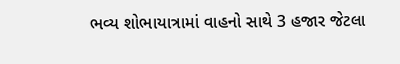ભવ્ય શોભાયાત્રામાં વાહનો સાથે 3 હજાર જેટલા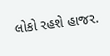લોકો રહશે હાજર.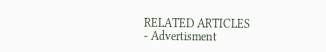RELATED ARTICLES
- Advertisment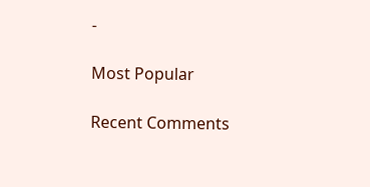-

Most Popular

Recent Comments